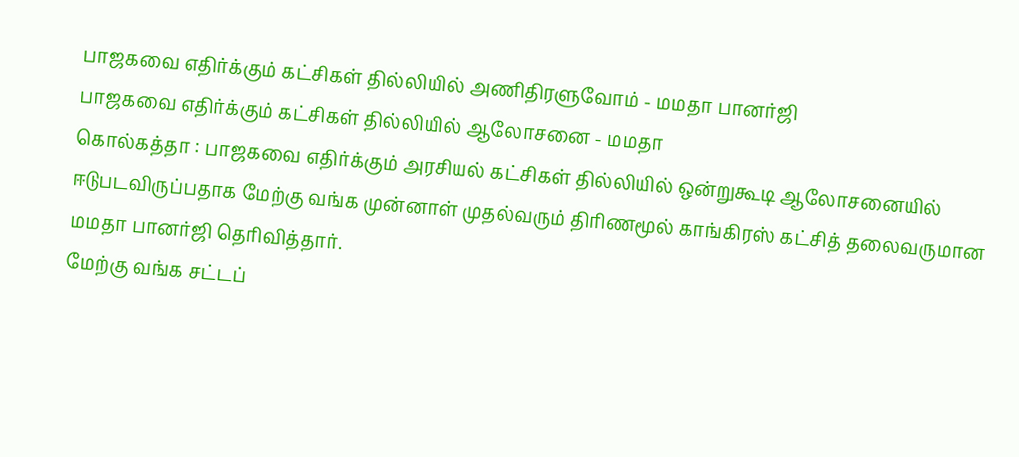பாஜகவை எதிர்க்கும் கட்சிகள் தில்லியில் அணிதிரளுவோம் - மமதா பானர்ஜி
பாஜகவை எதிர்க்கும் கட்சிகள் தில்லியில் ஆலோசனை - மமதா
கொல்கத்தா : பாஜகவை எதிர்க்கும் அரசியல் கட்சிகள் தில்லியில் ஒன்றுகூடி ஆலோசனையில் ஈடுபடவிருப்பதாக மேற்கு வங்க முன்னாள் முதல்வரும் திரிணமூல் காங்கிரஸ் கட்சித் தலைவருமான மமதா பானர்ஜி தெரிவித்தார்.
மேற்கு வங்க சட்டப்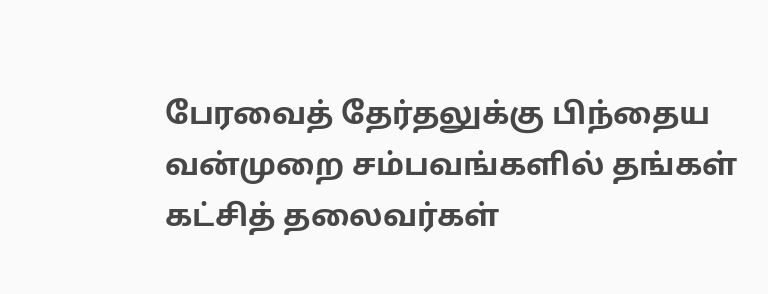பேரவைத் தேர்தலுக்கு பிந்தைய வன்முறை சம்பவங்களில் தங்கள் கட்சித் தலைவர்கள்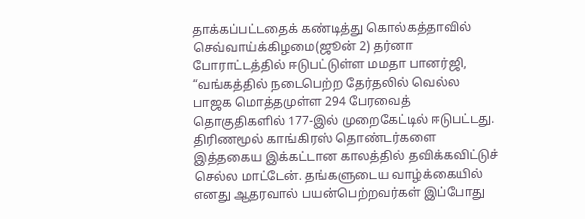தாக்கப்பட்டதைக் கண்டித்து கொல்கத்தாவில் செவ்வாய்க்கிழமை(ஜூன் 2) தர்னா போராட்டத்தில் ஈடுபட்டுள்ள மமதா பானர்ஜி, “வங்கத்தில் நடைபெற்ற தேர்தலில் வெல்ல பாஜக மொத்தமுள்ள 294 பேரவைத் தொகுதிகளில் 177-இல் முறைகேட்டில் ஈடுபட்டது.
திரிணமூல் காங்கிரஸ் தொண்டர்களை இத்தகைய இக்கட்டான காலத்தில் தவிக்கவிட்டுச் செல்ல மாட்டேன். தங்களுடைய வாழ்க்கையில் எனது ஆதரவால் பயன்பெற்றவர்கள் இப்போது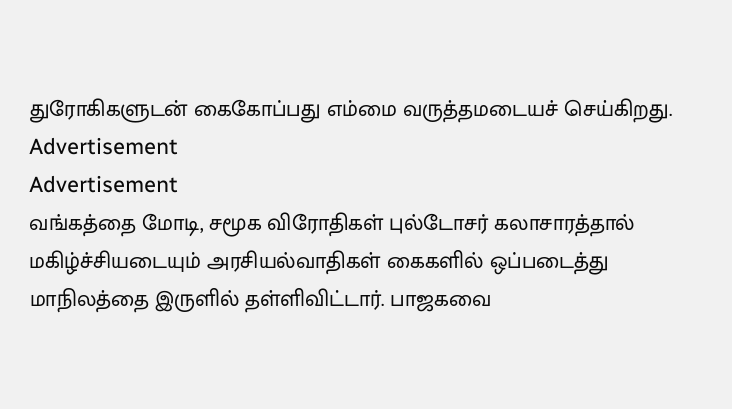துரோகிகளுடன் கைகோப்பது எம்மை வருத்தமடையச் செய்கிறது.
Advertisement
Advertisement
வங்கத்தை மோடி, சமூக விரோதிகள் புல்டோசர் கலாசாரத்தால் மகிழ்ச்சியடையும் அரசியல்வாதிகள் கைகளில் ஒப்படைத்து மாநிலத்தை இருளில் தள்ளிவிட்டார். பாஜகவை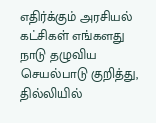எதிர்க்கும் அரசியல் கட்சிகள் எங்களது நாடு தழுவிய செயல்பாடு குறித்து, தில்லியில்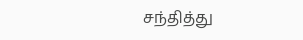சந்தித்து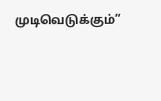முடிவெடுக்கும்”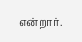என்றார்.